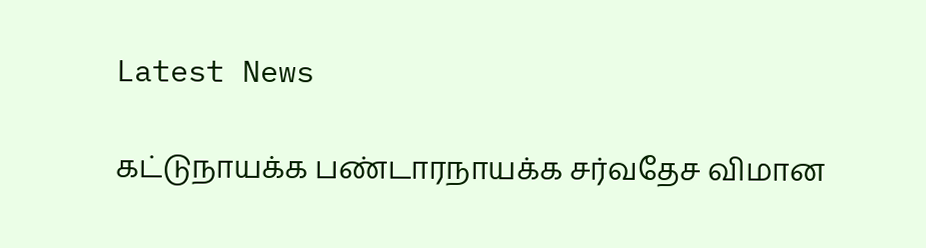Latest News

கட்டுநாயக்க பண்டாரநாயக்க சர்வதேச விமான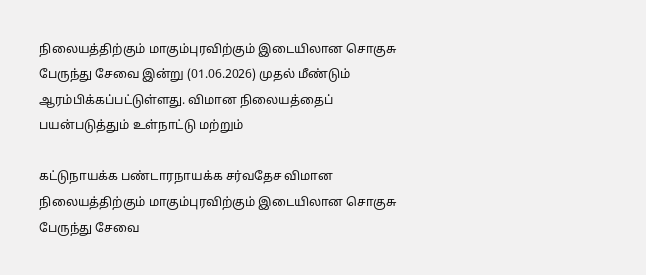நிலையத்திற்கும் மாகும்புரவிற்கும் இடையிலான சொகுசு பேருந்து சேவை இன்று (01.06.2026) முதல் மீண்டும் ஆரம்பிக்கப்பட்டுள்ளது. விமான நிலையத்தைப் பயன்படுத்தும் உள்நாட்டு மற்றும்

கட்டுநாயக்க பண்டாரநாயக்க சர்வதேச விமான நிலையத்திற்கும் மாகும்புரவிற்கும் இடையிலான சொகுசு பேருந்து சேவை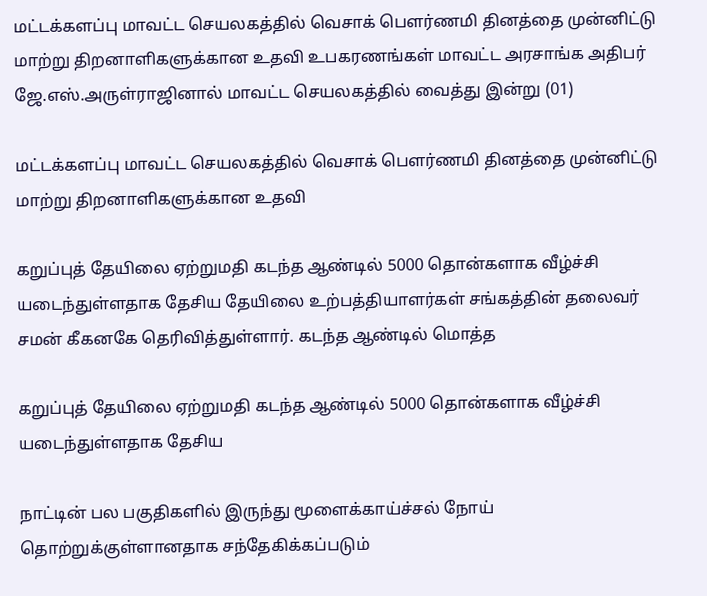மட்டக்களப்பு மாவட்ட செயலகத்தில் வெசாக் பௌர்ணமி தினத்தை முன்னிட்டு மாற்று திறனாளிகளுக்கான உதவி உபகரணங்கள் மாவட்ட அரசாங்க அதிபர் ஜே.எஸ்.அருள்ராஜினால் மாவட்ட செயலகத்தில் வைத்து இன்று (01)

மட்டக்களப்பு மாவட்ட செயலகத்தில் வெசாக் பௌர்ணமி தினத்தை முன்னிட்டு மாற்று திறனாளிகளுக்கான உதவி

கறுப்புத் தேயிலை ஏற்றுமதி கடந்த ஆண்டில் 5000 தொன்களாக வீழ்ச்சி யடைந்துள்ளதாக தேசிய தேயிலை உற்பத்தியாளர்கள் சங்கத்தின் தலைவர் சமன் கீகனகே தெரிவித்துள்ளார். கடந்த ஆண்டில் மொத்த

கறுப்புத் தேயிலை ஏற்றுமதி கடந்த ஆண்டில் 5000 தொன்களாக வீழ்ச்சி யடைந்துள்ளதாக தேசிய

நாட்டின் பல பகுதிகளில் இருந்து மூளைக்காய்ச்சல் நோய் தொற்றுக்குள்ளானதாக சந்தேகிக்கப்படும்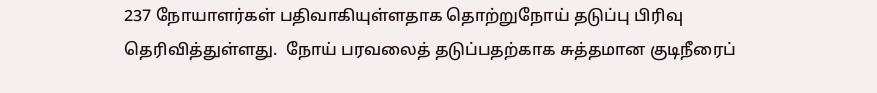237 நோயாளர்கள் பதிவாகியுள்ளதாக தொற்றுநோய் தடுப்பு பிரிவு தெரிவித்துள்ளது.  நோய் பரவலைத் தடுப்பதற்காக சுத்தமான குடிநீரைப்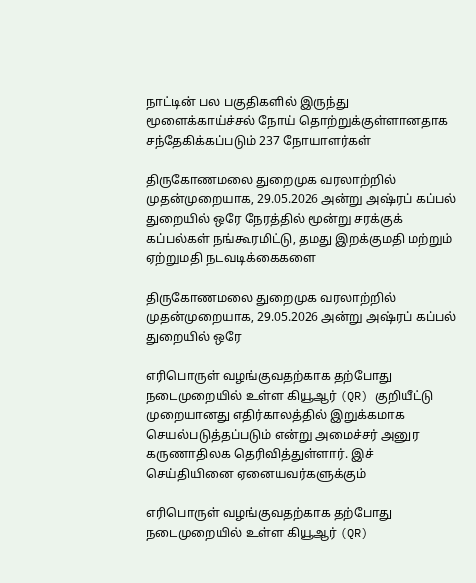நாட்டின் பல பகுதிகளில் இருந்து மூளைக்காய்ச்சல் நோய் தொற்றுக்குள்ளானதாக சந்தேகிக்கப்படும் 237 நோயாளர்கள்

திருகோணமலை துறைமுக வரலாற்றில் முதன்முறையாக, 29.05.2026 அன்று அஷ்ரப் கப்பல் துறையில் ஒரே நேரத்தில் மூன்று சரக்குக் கப்பல்கள் நங்கூரமிட்டு, தமது இறக்குமதி மற்றும் ஏற்றுமதி நடவடிக்கைகளை

திருகோணமலை துறைமுக வரலாற்றில் முதன்முறையாக, 29.05.2026 அன்று அஷ்ரப் கப்பல் துறையில் ஒரே

எரிபொருள் வழங்குவதற்காக தற்போது நடைமுறையில் உள்ள கியூஆர் (QR) குறியீட்டு முறையானது எதிர்காலத்தில் இறுக்கமாக செயல்படுத்தப்படும் என்று அமைச்சர் அனுர கருணாதிலக தெரிவித்துள்ளார். இச் செய்தியினை ஏனையவர்களுக்கும்

எரிபொருள் வழங்குவதற்காக தற்போது நடைமுறையில் உள்ள கியூஆர் (QR)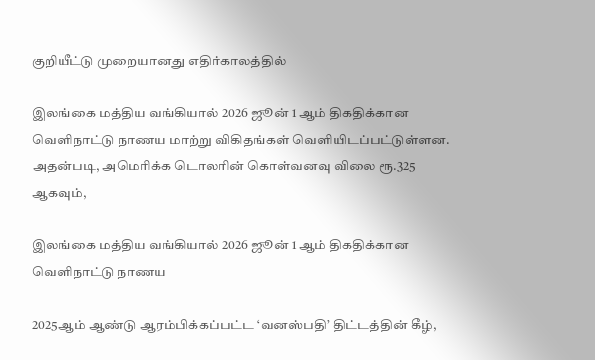குறியீட்டு முறையானது எதிர்காலத்தில்

இலங்கை மத்திய வங்கியால் 2026 ஜூன் 1 ஆம் திகதிக்கான வெளிநாட்டு நாணய மாற்று விகிதங்கள் வெளியிடப்பட்டுள்ளன. அதன்படி, அமெரிக்க டொலரின் கொள்வனவு விலை ரூ.325 ஆகவும்,

இலங்கை மத்திய வங்கியால் 2026 ஜூன் 1 ஆம் திகதிக்கான வெளிநாட்டு நாணய

2025ஆம் ஆண்டு ஆரம்பிக்கப்பட்ட ‘வனஸ்பதி’ திட்டத்தின் கீழ்,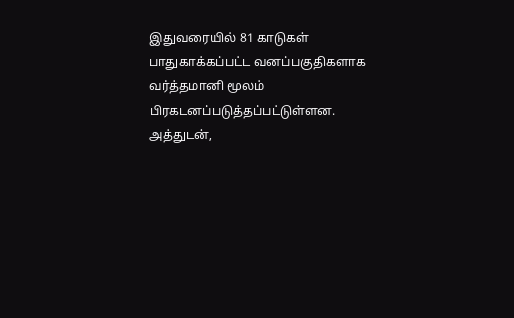இதுவரையில் 81 காடுகள் பாதுகாக்கப்பட்ட வனப்பகுதிகளாக வர்த்தமானி மூலம் பிரகடனப்படுத்தப்பட்டுள்ளன. அத்துடன்,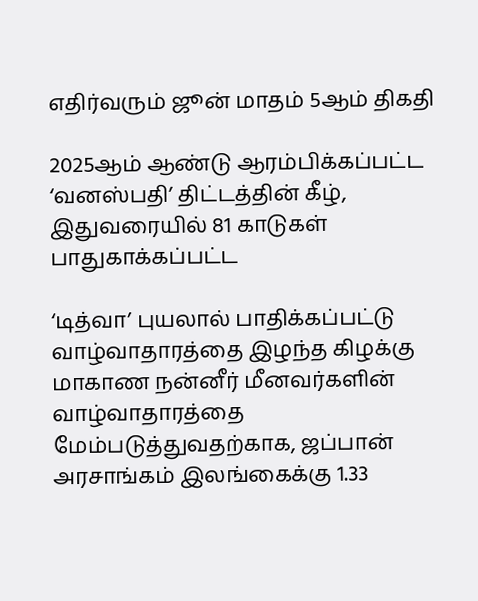எதிர்வரும் ஜூன் மாதம் 5ஆம் திகதி

2025ஆம் ஆண்டு ஆரம்பிக்கப்பட்ட ‘வனஸ்பதி’ திட்டத்தின் கீழ், இதுவரையில் 81 காடுகள் பாதுகாக்கப்பட்ட

‘டித்வா’ புயலால் பாதிக்கப்பட்டு வாழ்வாதாரத்தை இழந்த கிழக்கு மாகாண நன்னீர் மீனவர்களின் வாழ்வாதாரத்தை மேம்படுத்துவதற்காக, ஜப்பான் அரசாங்கம் இலங்கைக்கு 1.33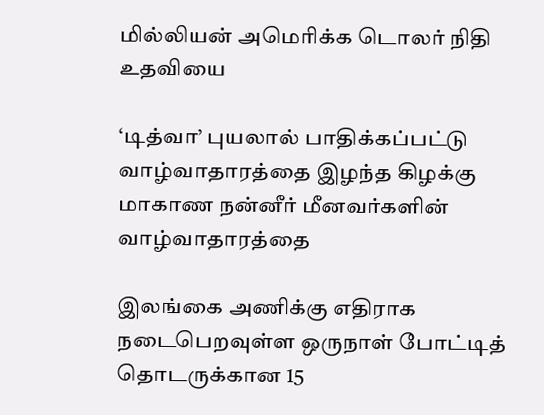மில்லியன் அமெரிக்க டொலர் நிதி உதவியை

‘டித்வா’ புயலால் பாதிக்கப்பட்டு வாழ்வாதாரத்தை இழந்த கிழக்கு மாகாண நன்னீர் மீனவர்களின் வாழ்வாதாரத்தை

இலங்கை அணிக்கு எதிராக நடைபெறவுள்ள ஒருநாள் போட்டித் தொடருக்கான 15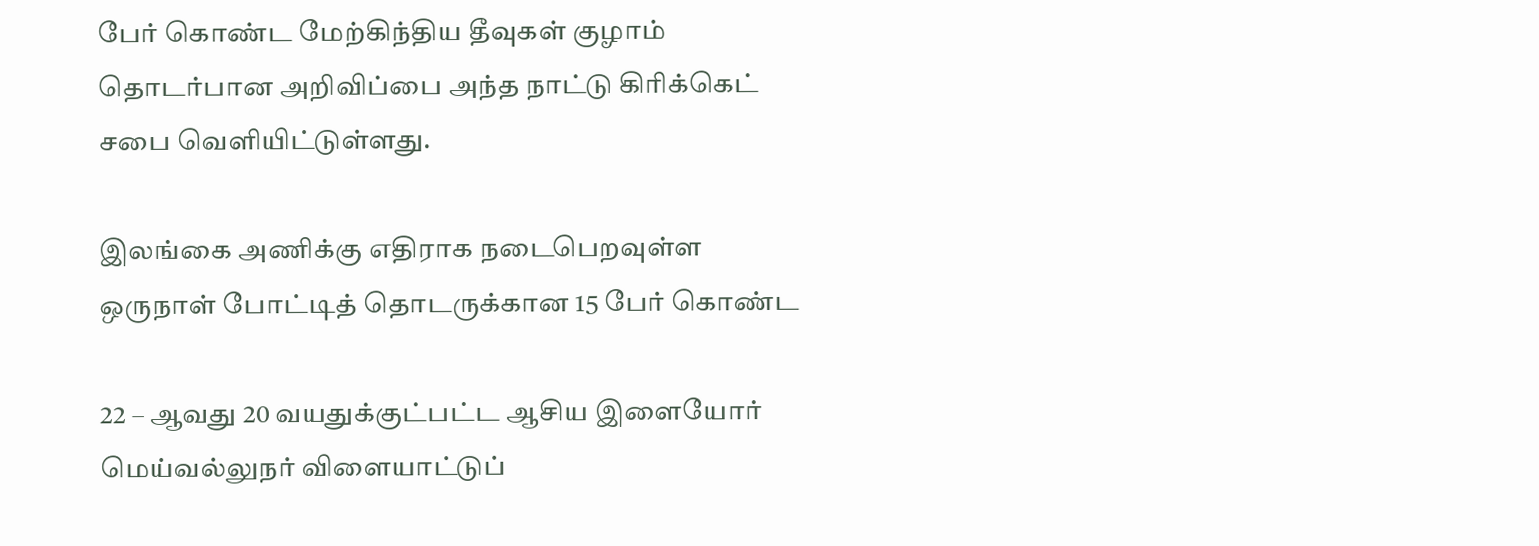பேர் கொண்ட மேற்கிந்திய தீவுகள் குழாம் தொடர்பான அறிவிப்பை அந்த நாட்டு கிரிக்கெட் சபை வௌியிட்டுள்ளது.

இலங்கை அணிக்கு எதிராக நடைபெறவுள்ள ஒருநாள் போட்டித் தொடருக்கான 15 பேர் கொண்ட

22 – ஆவது 20 வயதுக்குட்பட்ட ஆசிய இளையோர் மெய்வல்லுநர் விளையாட்டுப்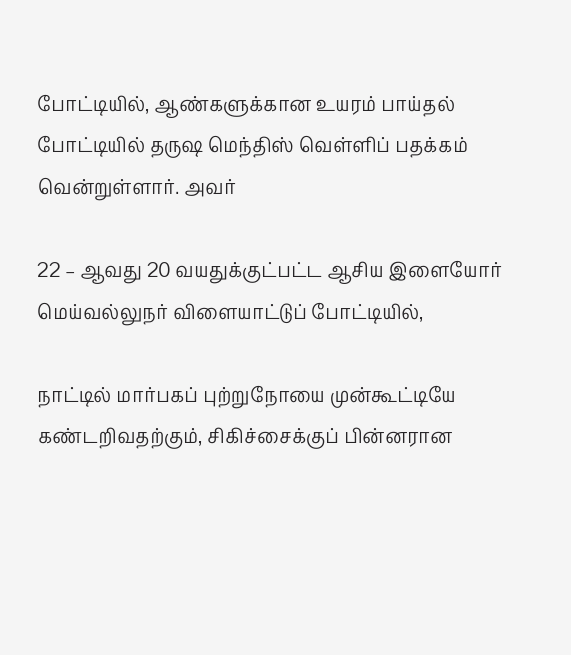போட்டியில், ஆண்களுக்கான உயரம் பாய்தல் போட்டியில் தருஷ மெந்திஸ் வெள்ளிப் பதக்கம் வென்றுள்ளார். அவர்

22 – ஆவது 20 வயதுக்குட்பட்ட ஆசிய இளையோர் மெய்வல்லுநர் விளையாட்டுப் போட்டியில்,

நாட்டில் மார்பகப் புற்றுநோயை முன்கூட்டியே கண்டறிவதற்கும், சிகிச்சைக்குப் பின்னரான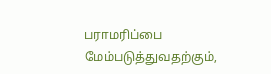பராமரிப்பை மேம்படுத்துவதற்கும்,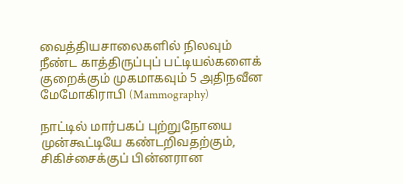வைத்தியசாலைகளில் நிலவும் நீண்ட காத்திருப்புப் பட்டியல்களைக் குறைக்கும் முகமாகவும் 5 அதிநவீன மேமோகிராபி (Mammography)

நாட்டில் மார்பகப் புற்றுநோயை முன்கூட்டியே கண்டறிவதற்கும், சிகிச்சைக்குப் பின்னரான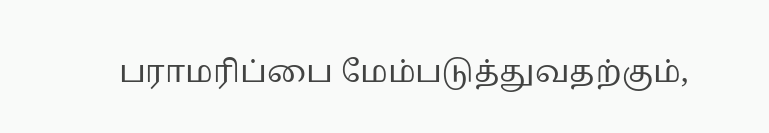பராமரிப்பை மேம்படுத்துவதற்கும்,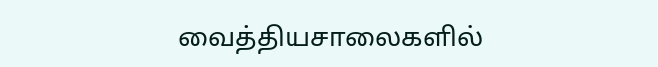வைத்தியசாலைகளில்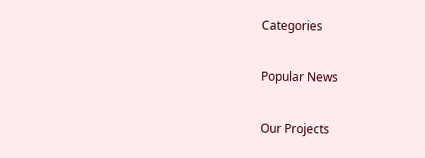Categories

Popular News

Our Projects